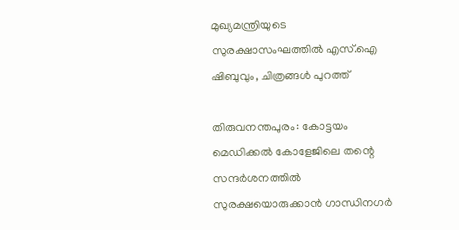മുഖ്യമന്ത്രിയുടെ സുരക്ഷാസംഘത്തില്‍ എസ്.ഐ ഷിബുവും, ചിത്രങ്ങള്‍ പുറത്ത്

തിരുവനന്തപുരം: കോട്ടയം മെഡിക്കല്‍ കോളേജിലെ തന്റെ സന്ദര്‍ശനത്തില്‍ സുരക്ഷയൊരുക്കാന്‍ ഗാന്ധിനഗര്‍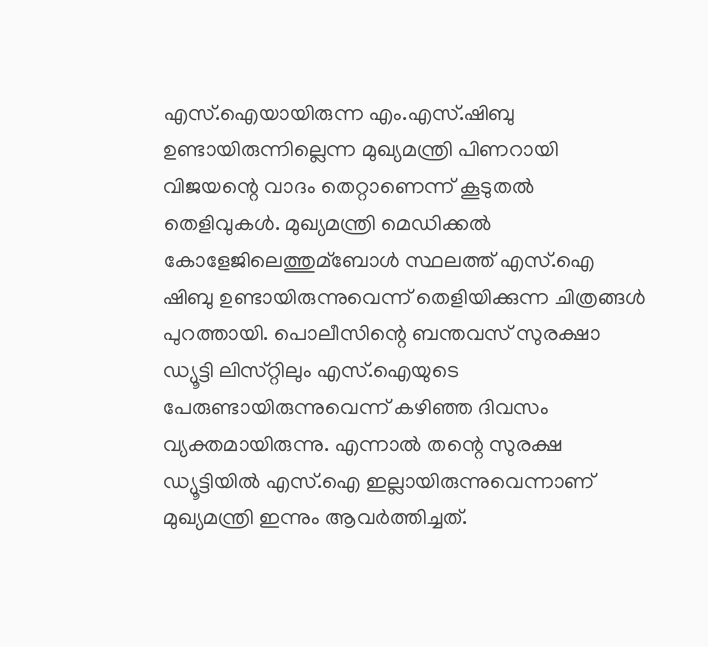എസ്.ഐയായിരുന്ന എം.എസ്.ഷിബു ഉണ്ടായിരുന്നില്ലെന്ന മുഖ്യമന്ത്രി പിണറായി വിജയന്റെ വാദം തെറ്റാണെന്ന് കൂടുതല്‍ തെളിവുകള്‍. മുഖ്യമന്ത്രി മെഡിക്കല്‍ കോളേജിലെത്തുമ്ബോള്‍ സ്ഥലത്ത് എസ്.ഐ ഷിബു ഉണ്ടായിരുന്നുവെന്ന് തെളിയിക്കുന്ന ചിത്രങ്ങള്‍ പുറത്തായി. പൊലീസിന്റെ ബന്തവസ് സുരക്ഷാ ഡ്യൂട്ടി ലിസ്‌റ്റിലും എസ്.ഐയുടെ പേരുണ്ടായിരുന്നുവെന്ന് കഴിഞ്ഞ ദിവസം വ്യക്തമായിരുന്നു. എന്നാല്‍ തന്റെ സുരക്ഷ ഡ്യൂട്ടിയില്‍ എസ്.ഐ ഇല്ലായിരുന്നുവെന്നാണ് മുഖ്യമന്ത്രി ഇന്നും ആവര്‍ത്തിച്ചത്.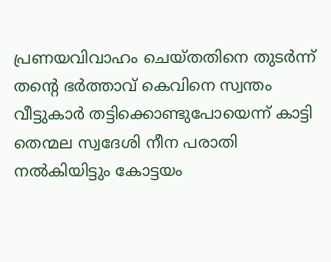പ്രണയവിവാഹം ചെയ്‌തതിനെ തുടര്‍ന്ന് തന്റെ ഭര്‍ത്താവ് കെവിനെ സ്വന്തം വീട്ടുകാര്‍ തട്ടിക്കൊണ്ടുപോയെന്ന് കാട്ടി തെന്മല സ്വദേശി നീന പരാതി നല്‍കിയിട്ടും കോട്ടയം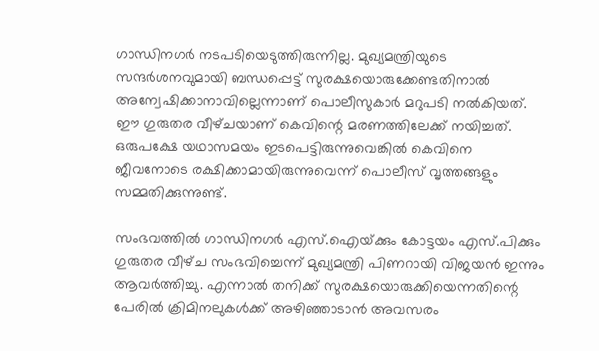ഗാന്ധിനഗര്‍ നടപടിയെടുത്തിരുന്നില്ല. മുഖ്യമന്ത്രിയുടെ സന്ദര്‍ശനവുമായി ബന്ധപ്പെട്ട് സുരക്ഷയൊരുക്കേണ്ടതിനാല്‍ അന്വേഷിക്കാനാവില്ലെന്നാണ് പൊലീസുകാര്‍ മറുപടി നല്‍കിയത്. ഈ ഗുരുതര വീഴ്‌ചയാണ് കെവിന്റെ മരണത്തിലേക്ക് നയിച്ചത്. ഒരുപക്ഷേ യഥാസമയം ഇടപെട്ടിരുന്നുവെങ്കില്‍ കെവിനെ ജീവനോടെ രക്ഷിക്കാമായിരുന്നുവെന്ന് പൊലീസ് വൃത്തങ്ങളും സമ്മതിക്കുന്നുണ്ട്.

സംഭവത്തില്‍ ഗാന്ധിനഗര്‍ എസ്.ഐയ്‌ക്കും കോട്ടയം എസ്.പിക്കും ഗുരുതര വീഴ്‌ച സംഭവിച്ചെന്ന് മുഖ്യമന്ത്രി പിണറായി വിജയന്‍ ഇന്നും ആവര്‍ത്തിച്ചു. എന്നാല്‍ തനിക്ക് സുരക്ഷയൊരുക്കിയെന്നതിന്റെ പേരില്‍ ക്രിമിനലുകള്‍ക്ക് അഴിഞ്ഞാടാന്‍ അവസരം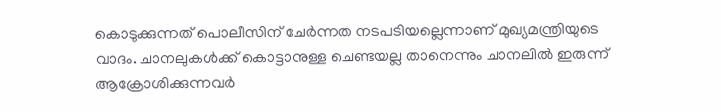കൊടുക്കുന്നത് പൊലീസിന് ചേര്‍ന്നത നടപടിയല്ലെന്നാണ് മുഖ്യമന്ത്രിയുടെ വാദം. ചാനലുകള്‍ക്ക് കൊട്ടാനുള്ള ചെണ്ടയല്ല താനെന്നും ചാനലില്‍ ഇരുന്ന് ആക്രോശിക്കുന്നവര്‍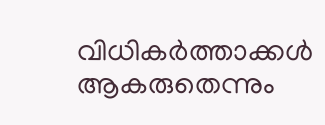വിധികര്‍ത്താക്കള്‍ ആകരുതെന്നും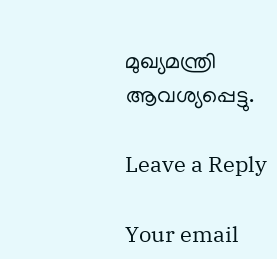മുഖ്യമന്ത്രി ആവശ്യപ്പെട്ടു.

Leave a Reply

Your email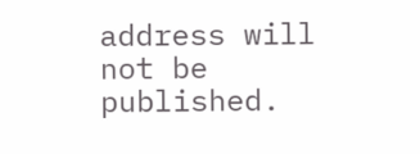address will not be published.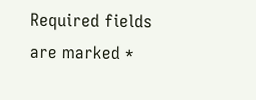Required fields are marked *